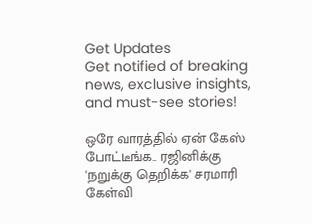Get Updates
Get notified of breaking news, exclusive insights, and must-see stories!

ஒரே வாரத்தில் ஏன் கேஸ் போட்டீங்க.. ரஜினிக்கு 'நறுக்கு தெறிக்க' சரமாரி கேள்வி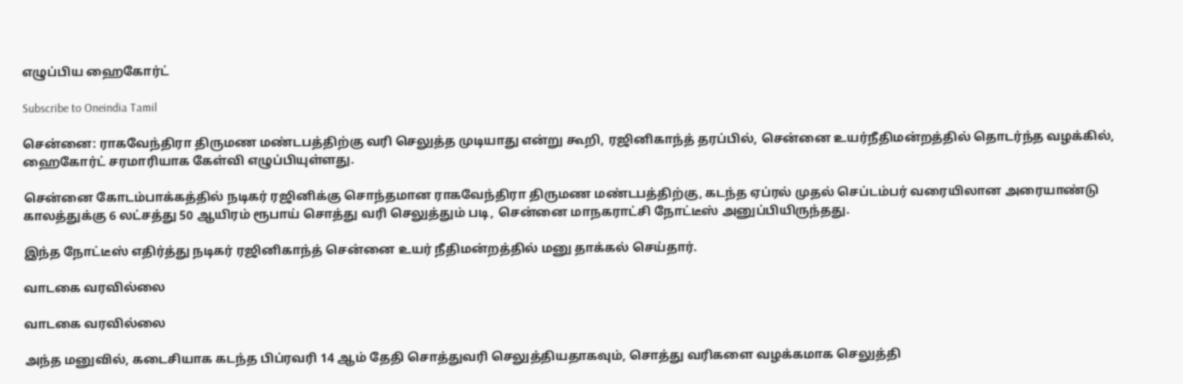எழுப்பிய ஹைகோர்ட்

Subscribe to Oneindia Tamil

சென்னை: ராகவேந்திரா திருமண மண்டபத்திற்கு வரி செலுத்த முடியாது என்று கூறி, ரஜினிகாந்த் தரப்பில், சென்னை உயர்நீதிமன்றத்தில் தொடர்ந்த வழக்கில், ஹைகோர்ட் சரமாரியாக கேள்வி எழுப்பியுள்ளது.

சென்னை கோடம்பாக்கத்தில் நடிகர் ரஜினிக்கு சொந்தமான ராகவேந்திரா திருமண மண்டபத்திற்கு, கடந்த ஏப்ரல் முதல் செப்டம்பர் வரையிலான அரையாண்டு காலத்துக்கு 6 லட்சத்து 50 ஆயிரம் ரூபாய் சொத்து வரி செலுத்தும் படி, சென்னை மாநகராட்சி நோட்டீஸ் அனுப்பியிருந்தது.

இந்த நோட்டீஸ் எதிர்த்து நடிகர் ரஜினிகாந்த் சென்னை உயர் நீதிமன்றத்தில் மனு தாக்கல் செய்தார்.

வாடகை வரவில்லை

வாடகை வரவில்லை

அந்த மனுவில், கடைசியாக கடந்த பிப்ரவரி 14 ஆம் தேதி சொத்துவரி செலுத்தியதாகவும், சொத்து வரிகளை வழக்கமாக செலுத்தி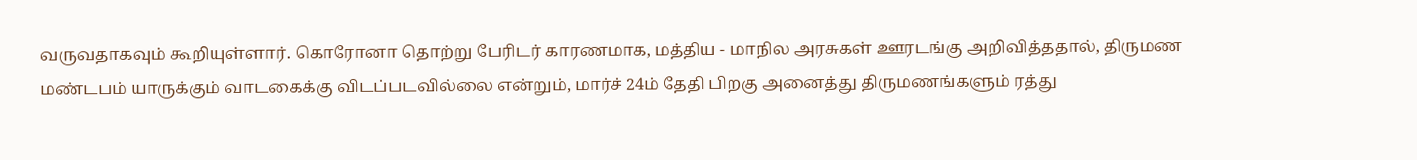வருவதாகவும் கூறியுள்ளார். கொரோனா தொற்று பேரிடர் காரணமாக, மத்திய - மாநில அரசுகள் ஊரடங்கு அறிவித்ததால், திருமண மண்டபம் யாருக்கும் வாடகைக்கு விடப்படவில்லை என்றும், மார்ச் 24ம் தேதி பிறகு அனைத்து திருமணங்களும் ரத்து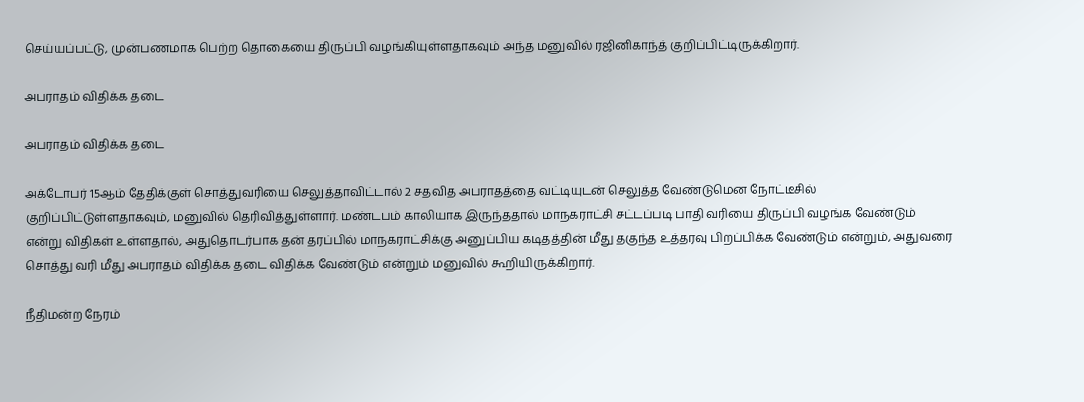செய்யப்பட்டு, முன்பணமாக பெற்ற தொகையை திருப்பி வழங்கியுள்ளதாகவும் அந்த மனுவில் ரஜினிகாந்த் குறிப்பிட்டிருக்கிறார்.

அபராதம் விதிக்க தடை

அபராதம் விதிக்க தடை

அக்டோபர் 15ஆம் தேதிக்குள் சொத்துவரியை செலுத்தாவிட்டால் 2 சதவித அபராதத்தை வட்டியுடன் செலுத்த வேண்டுமென நோட்டீசில் குறிப்பிட்டுள்ளதாகவும், மனுவில் தெரிவித்துள்ளார். மண்டபம் காலியாக இருந்ததால் மாநகராட்சி சட்டப்படி பாதி வரியை திருப்பி வழங்க வேண்டும் என்று விதிகள் உள்ளதால், அதுதொடர்பாக தன் தரப்பில் மாநகராட்சிக்கு அனுப்பிய கடிதத்தின் மீது தகுந்த உத்தரவு பிறப்பிக்க வேண்டும் என்றும், அதுவரை சொத்து வரி மீது அபராதம் விதிக்க தடை விதிக்க வேண்டும் என்றும் மனுவில் கூறியிருக்கிறார்.

நீதிமன்ற நேரம்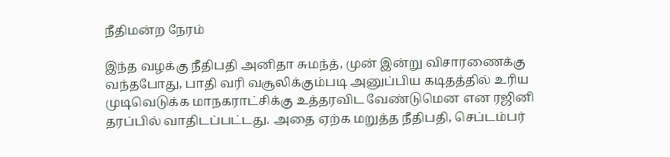நீதிமன்ற நேரம்

இந்த வழக்கு நீதிபதி அனிதா சுமந்த், முன் இன்று விசாரணைக்கு வந்தபோது, பாதி வரி வசூலிக்கும்படி அனுப்பிய கடிதத்தில் உரிய முடிவெடுக்க மாநகராட்சிக்கு உத்தரவிட வேண்டுமென என ரஜினி தரப்பில் வாதிடப்பட்டது. அதை ஏற்க மறுத்த நீதிபதி, செப்டம்பர்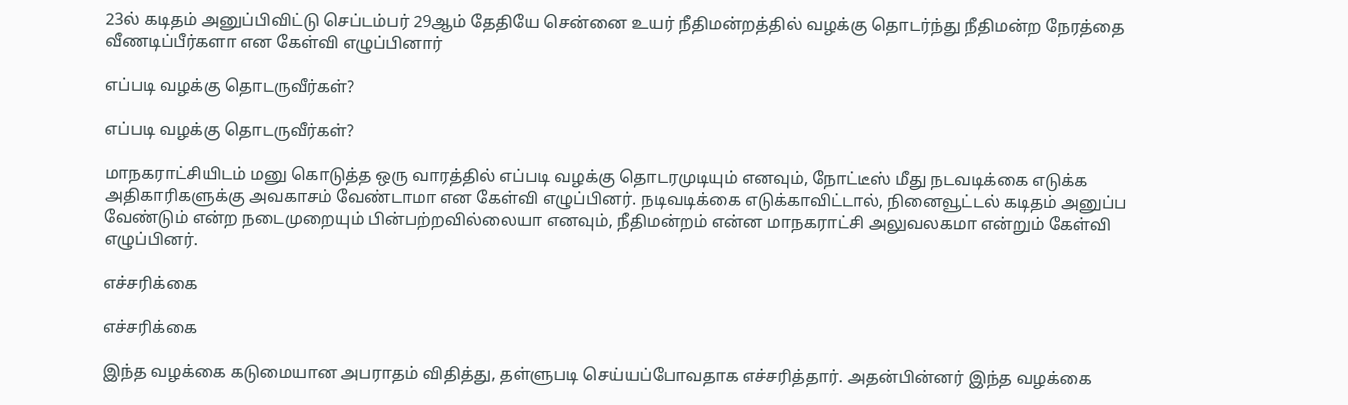23ல் கடிதம் அனுப்பிவிட்டு செப்டம்பர் 29ஆம் தேதியே சென்னை உயர் நீதிமன்றத்தில் வழக்கு தொடர்ந்து நீதிமன்ற நேரத்தை வீணடிப்பீர்களா என கேள்வி எழுப்பினார்

எப்படி வழக்கு தொடருவீர்கள்?

எப்படி வழக்கு தொடருவீர்கள்?

மாநகராட்சியிடம் மனு கொடுத்த ஒரு வாரத்தில் எப்படி வழக்கு தொடரமுடியும் எனவும், நோட்டீஸ் மீது நடவடிக்கை எடுக்க அதிகாரிகளுக்கு அவகாசம் வேண்டாமா என கேள்வி எழுப்பினர். நடிவடிக்கை எடுக்காவிட்டால், நினைவூட்டல் கடிதம் அனுப்ப வேண்டும் என்ற நடைமுறையும் பின்பற்றவில்லையா எனவும், நீதிமன்றம் என்ன மாநகராட்சி அலுவலகமா என்றும் கேள்வி எழுப்பினர்.

எச்சரிக்கை

எச்சரிக்கை

இந்த வழக்கை கடுமையான அபராதம் விதித்து, தள்ளுபடி செய்யப்போவதாக எச்சரித்தார். அதன்பின்னர் இந்த வழக்கை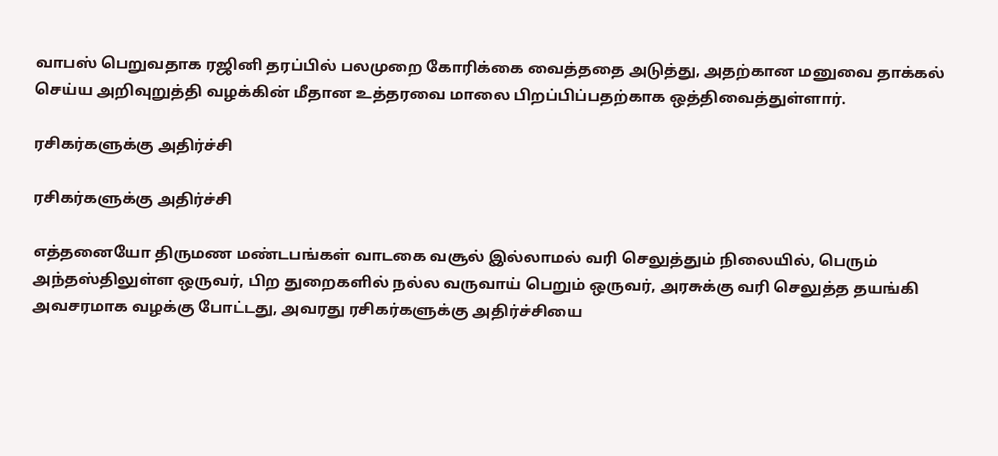வாபஸ் பெறுவதாக ரஜினி தரப்பில் பலமுறை கோரிக்கை வைத்ததை அடுத்து, அதற்கான மனுவை தாக்கல் செய்ய அறிவுறுத்தி வழக்கின் மீதான உத்தரவை மாலை பிறப்பிப்பதற்காக ஒத்திவைத்துள்ளார்.

ரசிகர்களுக்கு அதிர்ச்சி

ரசிகர்களுக்கு அதிர்ச்சி

எத்தனையோ திருமண மண்டபங்கள் வாடகை வசூல் இல்லாமல் வரி செலுத்தும் நிலையில், பெரும் அந்தஸ்திலுள்ள ஒருவர், பிற துறைகளில் நல்ல வருவாய் பெறும் ஒருவர், அரசுக்கு வரி செலுத்த தயங்கி அவசரமாக வழக்கு போட்டது, அவரது ரசிகர்களுக்கு அதிர்ச்சியை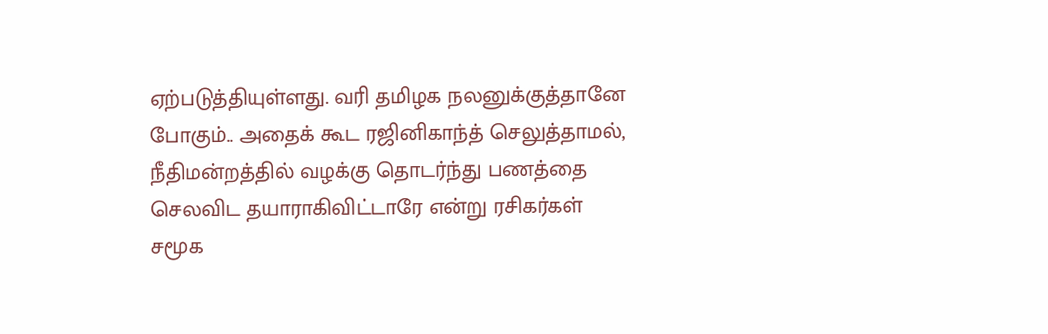ஏற்படுத்தியுள்ளது. வரி தமிழக நலனுக்குத்தானே போகும்.. அதைக் கூட ரஜினிகாந்த் செலுத்தாமல், நீதிமன்றத்தில் வழக்கு தொடர்ந்து பணத்தை செலவிட தயாராகிவிட்டாரே என்று ரசிகர்கள் சமூக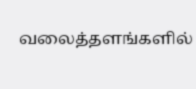வலைத்தளங்களில்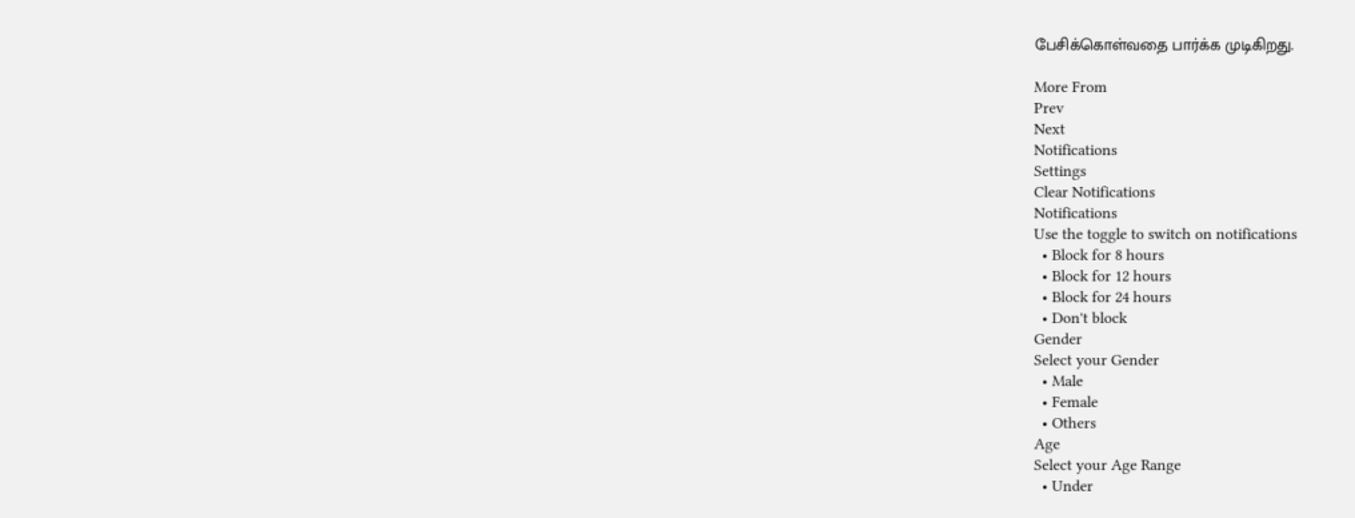பேசிக்கொள்வதை பார்க்க முடிகிறது.

More From
Prev
Next
Notifications
Settings
Clear Notifications
Notifications
Use the toggle to switch on notifications
  • Block for 8 hours
  • Block for 12 hours
  • Block for 24 hours
  • Don't block
Gender
Select your Gender
  • Male
  • Female
  • Others
Age
Select your Age Range
  • Under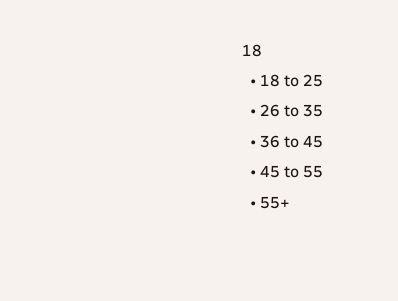18
  • 18 to 25
  • 26 to 35
  • 36 to 45
  • 45 to 55
  • 55+